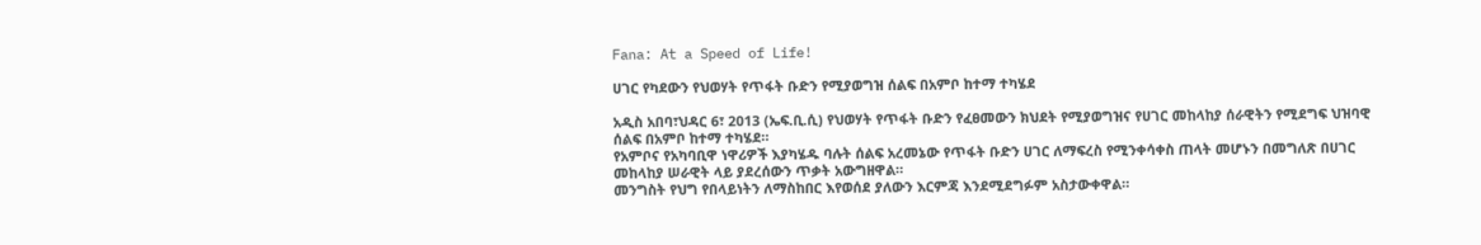Fana: At a Speed of Life!

ሀገር የካደውን የህወሃት የጥፋት ቡድን የሚያወግዝ ሰልፍ በአምቦ ከተማ ተካሄደ

አዲስ አበባ፣ህዳር 6፣ 2013 (ኤፍ.ቢ.ሲ) የህወሃት የጥፋት ቡድን የፈፀመውን ክህደት የሚያወግዝና የሀገር መከላከያ ሰራዊትን የሚደግፍ ህዝባዊ ሰልፍ በአምቦ ከተማ ተካሄደ።
የአምቦና የአካባቢዋ ነዋሪዎች እያካሄዱ ባሉት ሰልፍ አረመኔው የጥፋት ቡድን ሀገር ለማፍረስ የሚንቀሳቀስ ጠላት መሆኑን በመግለጽ በሀገር መከላከያ ሠራዊት ላይ ያደረሰውን ጥቃት አውግዘዋል።
መንግስት የህግ የበላይነትን ለማስከበር እየወሰደ ያለውን እርምጃ እንደሚደግፉም አስታውቀዋል።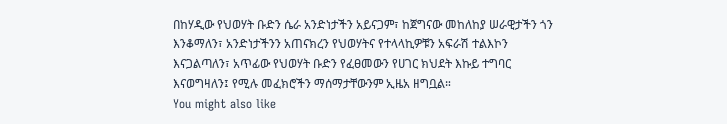በከሃዲው የህወሃት ቡድን ሴራ አንድነታችን አይናጋም፣ ከጀግናው መከለከያ ሠራዊታችን ጎን እንቆማለን፣ አንድነታችንን አጠናክረን የህወሃትና የተላላኪዎቹን አፍራሽ ተልእኮን እናጋልጣለን፣ አጥፊው የህወሃት ቡድን የፈፀመውን የሀገር ክህደት እኩይ ተግባር እናወግዛለን፤ የሚሉ መፈክሮችን ማሰማታቸውንም ኢዜአ ዘግቧል።
You might also like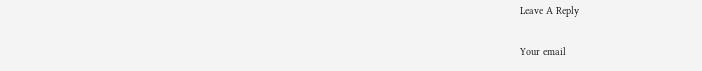Leave A Reply

Your email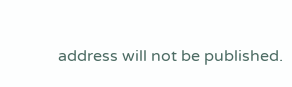address will not be published.